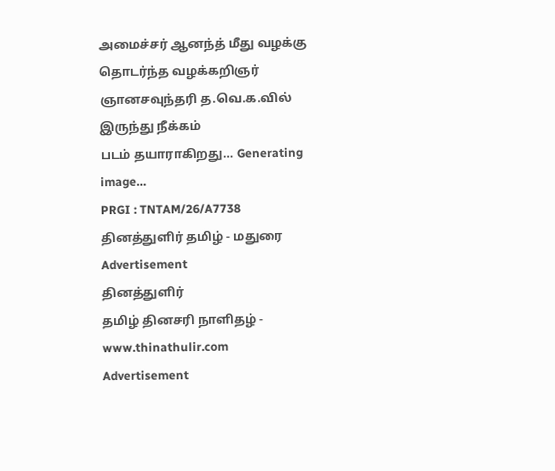அமைச்சர் ஆனந்த் மீது வழக்கு தொடர்ந்த வழக்கறிஞர் ஞானசவுந்தரி த.வெ.க.வில் இருந்து நீக்கம்
படம் தயாராகிறது… Generating image…
PRGI : TNTAM/26/A7738 தினத்துளிர் தமிழ் - மதுரை
Advertisement
தினத்துளிர்
தமிழ் தினசரி நாளிதழ் - www.thinathulir.com
Advertisement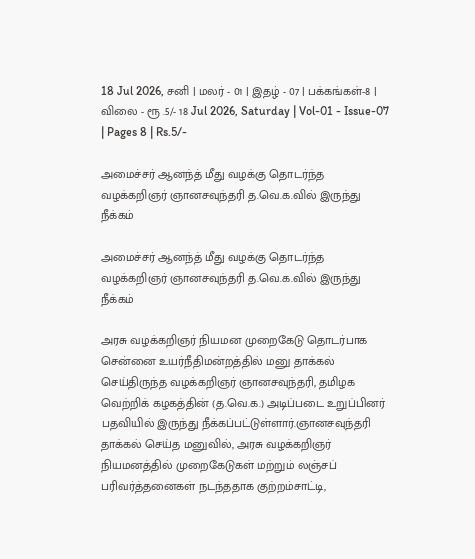18 Jul 2026, சனி | மலர் - 01 | இதழ் - 07 | பக்கங்கள்-8 | விலை - ரூ .5/- 18 Jul 2026, Saturday | Vol-01 - Issue-07 | Pages 8 | Rs.5/-

அமைச்சர் ஆனந்த் மீது வழக்கு தொடர்ந்த வழக்கறிஞர் ஞானசவுந்தரி த.வெ.க.வில் இருந்து நீக்கம்

அமைச்சர் ஆனந்த் மீது வழக்கு தொடர்ந்த வழக்கறிஞர் ஞானசவுந்தரி த.வெ.க.வில் இருந்து நீக்கம்

அரசு வழக்கறிஞர் நியமன முறைகேடு தொடர்பாக சென்னை உயர்நீதிமன்றத்தில் மனு தாக்கல் செய்திருந்த வழக்கறிஞர் ஞானசவுந்தரி, தமிழக வெற்றிக் கழகத்தின் (த.வெ.க.) அடிப்படை உறுப்பினர் பதவியில் இருந்து நீக்கப்பட்டுள்ளார்.ஞானசவுந்தரி தாக்கல் செய்த மனுவில், அரசு வழக்கறிஞர் நியமனத்தில் முறைகேடுகள் மற்றும் லஞ்சப் பரிவர்த்தனைகள் நடந்ததாக குற்றம்சாட்டி,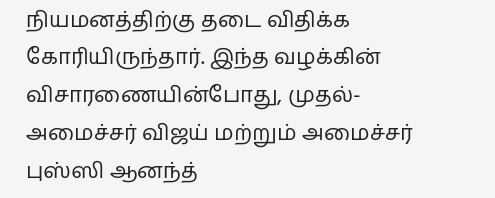நியமனத்திற்கு தடை விதிக்க கோரியிருந்தார். இந்த வழக்கின் விசாரணையின்போது, முதல்-அமைச்சர் விஜய் மற்றும் அமைச்சர் புஸ்ஸி ஆனந்த்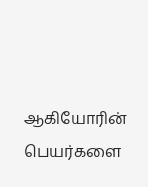ஆகியோரின் பெயர்களை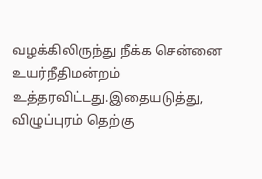வழக்கிலிருந்து நீக்க சென்னை உயர்நீதிமன்றம் உத்தரவிட்டது.இதையடுத்து, விழுப்புரம் தெற்கு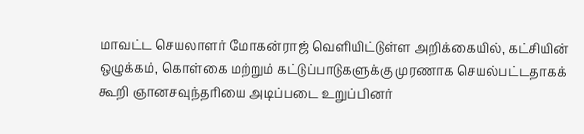மாவட்ட செயலாளர் மோகன்ராஜ் வெளியிட்டுள்ள அறிக்கையில், கட்சியின் ஒழுக்கம், கொள்கை மற்றும் கட்டுப்பாடுகளுக்கு முரணாக செயல்பட்டதாகக் கூறி ஞானசவுந்தரியை அடிப்படை உறுப்பினர்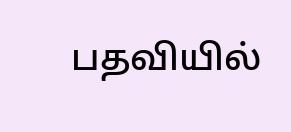பதவியில்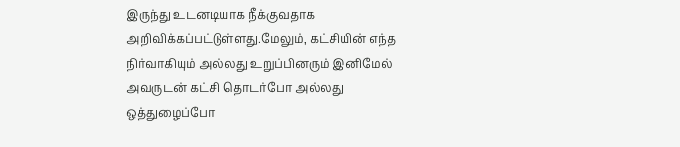இருந்து உடனடியாக நீக்குவதாக அறிவிக்கப்பட்டுள்ளது.மேலும், கட்சியின் எந்த நிர்வாகியும் அல்லது உறுப்பினரும் இனிமேல் அவருடன் கட்சி தொடர்போ அல்லது ஒத்துழைப்போ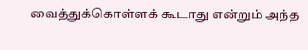வைத்துக்கொள்ளக் கூடாது என்றும் அந்த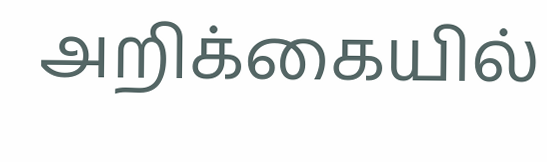அறிக்கையில்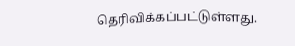தெரிவிக்கப்பட்டுள்ளது.